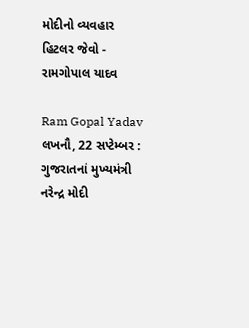મોદીનો વ્યવહાર હિટલર જેવો - રામગોપાલ યાદવ

Ram Gopal Yadav
લખનૌ, 22 સપ્ટેમ્બર : ગુજરાતનાં મુખ્યમંત્રી નરેન્દ્ર મોદી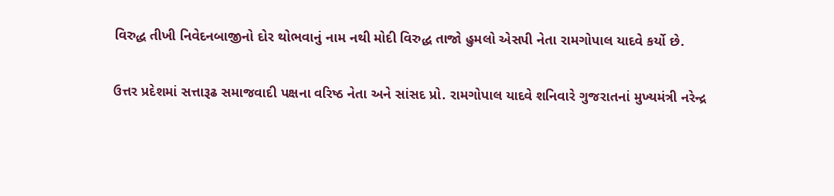વિરુદ્ધ તીખી નિવેદનબાજીનો દોર થોભવાનું નામ નથી મોદી વિરુદ્ધ તાજો હુમલો એસપી નેતા રામગોપાલ યાદવે કર્યો છે.

ઉત્તર પ્રદેશમાં સત્તારૂઢ સમાજવાદી પક્ષના વરિષ્ઠ નેતા અને સાંસદ પ્રો. રામગોપાલ યાદવે શનિવારે ગુજરાતનાં મુખ્યમંત્રી નરેન્દ્ર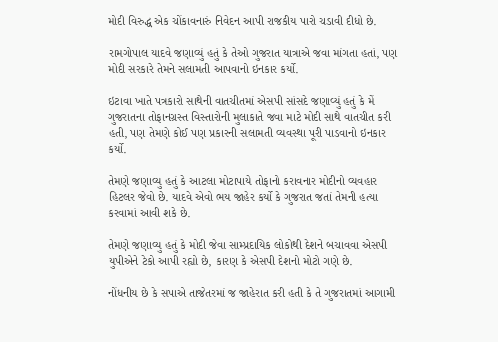મોદી વિરુદ્ધ એક ચોંકાવનારું નિવેદન આપી રાજકીય પારો ચડાવી દીધો છે.

રામગોપાલ યાદવે જણાવ્યું હતું કે તેઓ ગુજરાત યાત્રાએ જવા માંગતા હતાં, પણ મોદી સરકારે તેમને સલામતી આપવાનો ઇનકાર કર્યો.

ઇટાવા ખાતે પત્રકારો સાથેની વાતચીતમાં એસપી સાંસદે જણાવ્યું હતું કે મેં ગુજરાતના તોફાનગ્રસ્ત વિસ્તારોની મુલાકાતે જવા માટે મોદી સાથે વાતચીત કરી હતી, પણ તેમણે કોઈ પણ પ્રકારની સલામતી વ્યવસ્થા પૂરી પાડવાનો ઇનકાર કર્યો.

તેમણે જણાવ્યુ હતું કે આટલા મોટાપાયે તોફાનો કરાવનાર મોદીનો વ્યવહાર હિટલર જેવો છે. યાદવે એવો ભય જાહેર કર્યો કે ગુજરાત જતાં તેમની હત્યા કરવામાં આવી શકે છે.

તેમણે જણાવ્યુ હતું કે મોદી જેવા સામ્પ્રદાયિક લોકોથી દેશને બચાવવા એસપી યુપીએને ટેકો આપી રહ્યો છે, કારણ કે એસપી દેશનો મોટો ગણે છે.

નોંધનીય છે કે સપાએ તાજેતરમાં જ જાહેરાત કરી હતી કે તે ગુજરાતમાં આગામી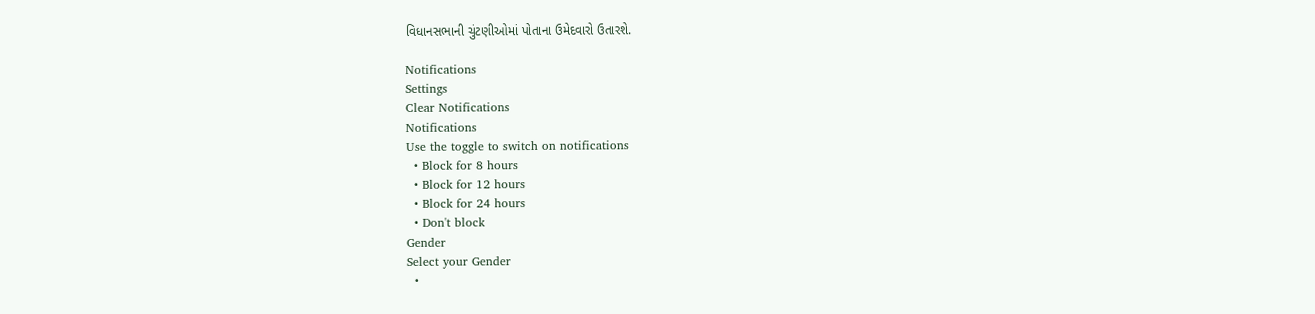વિધાનસભાની ચુંટણીઓમાં પોતાના ઉમેદવારો ઉતારશે.

Notifications
Settings
Clear Notifications
Notifications
Use the toggle to switch on notifications
  • Block for 8 hours
  • Block for 12 hours
  • Block for 24 hours
  • Don't block
Gender
Select your Gender
  •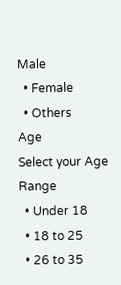Male
  • Female
  • Others
Age
Select your Age Range
  • Under 18
  • 18 to 25
  • 26 to 35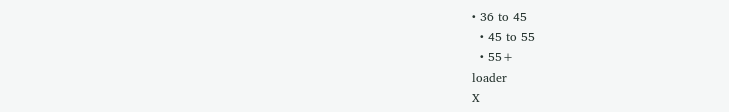• 36 to 45
  • 45 to 55
  • 55+
loader
X